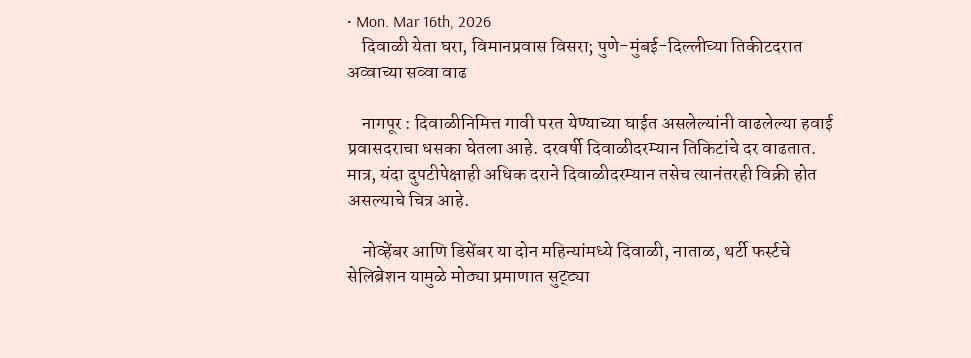• Mon. Mar 16th, 2026
    दिवाळी येता घरा, विमानप्रवास विसरा; पुणे-मुंबई-दिल्लीच्या तिकीटदरात अव्वाच्या सव्वा वाढ

    नागपूर : दिवाळीनिमित्त गावी परत येण्याच्या घाईत असलेल्यांनी वाढलेल्या हवाई प्रवासदराचा धसका घेतला आहे. दरवर्षी दिवाळीदरम्यान तिकिटांचे दर वाढतात. मात्र, यंदा दुपटीपेक्षाही अधिक दराने दिवाळीदरम्यान तसेच त्यानंतरही विक्री होत असल्याचे चित्र आहे.

    नोव्हेंबर आणि डिसेंबर या दोन महिन्यांमध्ये दिवाळी, नाताळ, थर्टी फर्स्टचे सेलिब्रेशन यामुळे मोठ्या प्रमाणात सुट्ट्या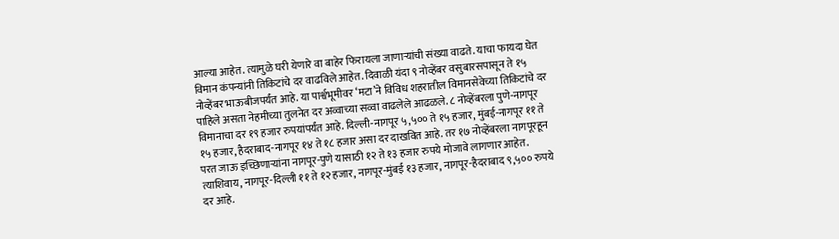आल्या आहेत. त्यामुळे घरी येणारे वा बाहेर फिरायला जाणाऱ्यांची संख्या वाढते. याचा फायदा घेत विमान कंपन्यांनी तिकिटांचे दर वाढविले आहेत. दिवाळी यंदा ९ नोव्हेंबर वसुबारसपासून ते १५ नोव्हेंबर भाऊबीजपर्यंत आहे. या पार्श्वभूमीवर ‘मटा’ने विविध शहरातील विमानसेवेच्या तिकिटांचे दर पाहिले असता नेहमीच्या तुलनेत दर अव्वाच्या सव्वा वाढलेले आढळले. ८ नोव्हेंबरला पुणे-नागपूर विमानाचा दर १९ हजार रुपयांपर्यंत आहे. दिल्ली-नागपूर ५,५०० ते १५ हजार, मुंबई-नागपूर ११ ते १५ हजार, हैदराबाद-नागपूर १४ ते १८ हजार असा दर दाखवित आहे. तर १७ नोव्हेंबरला नागपूरहून परत जाऊ इच्छिणाऱ्यांना नागपूर-पुणे यासाठी १२ ते १३ हजार रुपये मोजावे लागणार आहेत. त्याशिवाय, नागपूर-दिल्ली ११ ते १२ हजार, नागपूर-मुंबई १३ हजार, नागपूर-हैदराबाद ९,५०० रुपये दर आहे.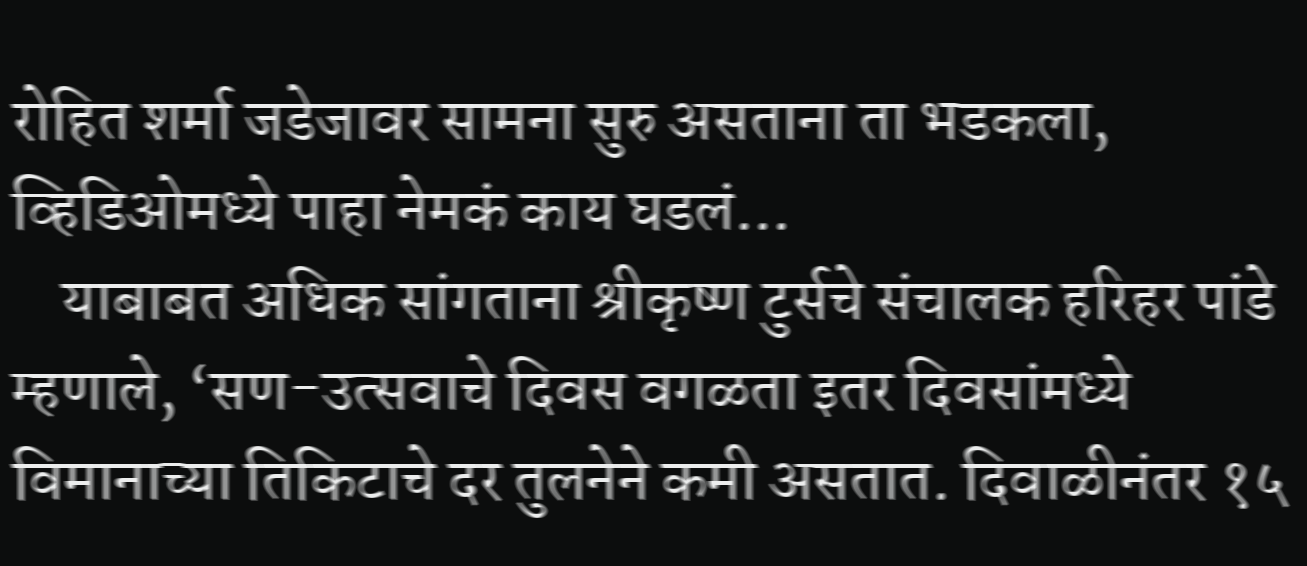रोहित शर्मा जडेजावर सामना सुरु असताना ता भडकला, व्हिडिओमध्ये पाहा नेमकं काय घडलं…
    याबाबत अधिक सांगताना श्रीकृष्ण टुर्सचे संचालक हरिहर पांडे म्हणाले, ‘सण-उत्सवाचे दिवस वगळता इतर दिवसांमध्ये विमानाच्या तिकिटाचे दर तुलनेने कमी असतात. दिवाळीनंतर १५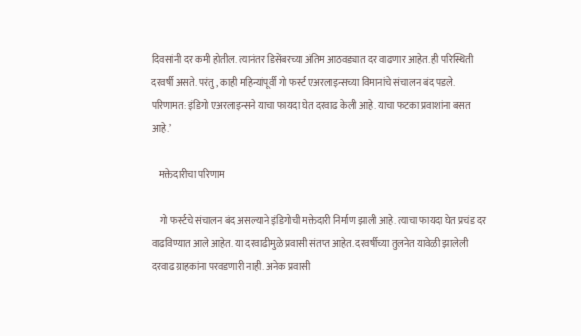दिवसांनी दर कमी होतील. त्यानंतर डिसेंबरच्या अंतिम आठवड्यात दर वाढणार आहेत. ही परिस्थिती दरवर्षी असते. परंतु, काही महिन्यांपूर्वी गो फर्स्ट एअरलाइन्सच्या विमानांचे संचालन बंद पडले. परिणामत: इंडिगो एअरलाइन्सने याचा फायदा घेत दरवाढ केली आहे. याचा फटका प्रवाशांना बसत आहे.’

    मक्तेदारीचा परिणाम

    गो फर्स्टचे संचालन बंद असल्याने इंडिगोची मक्तेदारी निर्माण झाली आहे. त्याचा फायदा घेत प्रचंड दर वाढविण्यात आले आहेत. या दरवाढीमुळे प्रवासी संतप्त आहेत. दरवर्षीच्या तुलनेत यावेळी झालेली दरवाढ ग्राहकांना परवडणारी नाही. अनेक प्रवासी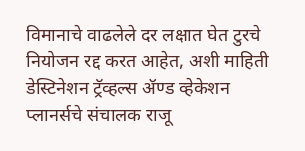विमानाचे वाढलेले दर लक्षात घेत टुरचे नियोजन रद्द करत आहेत, अशी माहिती डेस्टिनेशन ट्रॅव्हल्स ॲण्ड व्हेकेशन प्लानर्सचे संचालक राजू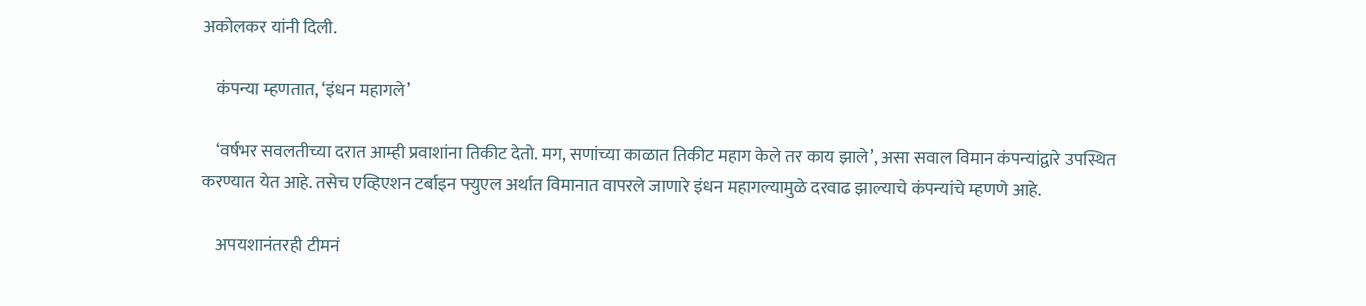अकोलकर यांनी दिली.

    कंपन्या म्हणतात, ‘इंधन महागले’

    ‘वर्षभर सवलतीच्या दरात आम्ही प्रवाशांना तिकीट देतो. मग, सणांच्या काळात तिकीट महाग केले तर काय झाले’, असा सवाल विमान कंपन्यांद्वारे उपस्थित करण्यात येत आहे. तसेच एव्हिएशन टर्बाइन फ्युएल अर्थात विमानात वापरले जाणारे इंधन महागल्यामुळे दरवाढ झाल्याचे कंपन्यांचे म्हणणे आहे.

    अपयशानंतरही टीमनं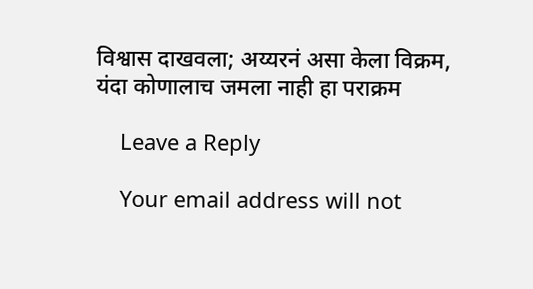विश्वास दाखवला; अय्यरनं असा केला विक्रम, यंदा कोणालाच जमला नाही हा पराक्रम

    Leave a Reply

    Your email address will not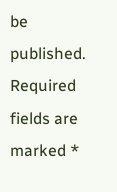be published. Required fields are marked *